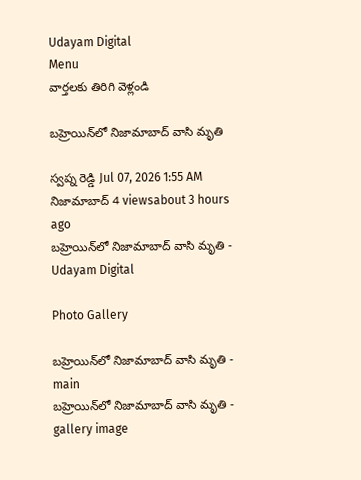Udayam Digital
Menu
వార్తలకు తిరిగి వెళ్లండి

బహ్రెయిన్‌లో నిజామాబాద్‌ వాసి మృతి

స్వప్న రెడ్డి Jul 07, 2026 1:55 AM నిజామాబాద్ 4 viewsabout 3 hours ago
బహ్రెయిన్‌లో నిజామాబాద్‌ వాసి మృతి - Udayam Digital

Photo Gallery

బహ్రెయిన్‌లో నిజామాబాద్‌ వాసి మృతి - main
బహ్రెయిన్‌లో నిజామాబాద్‌ వాసి మృతి - gallery image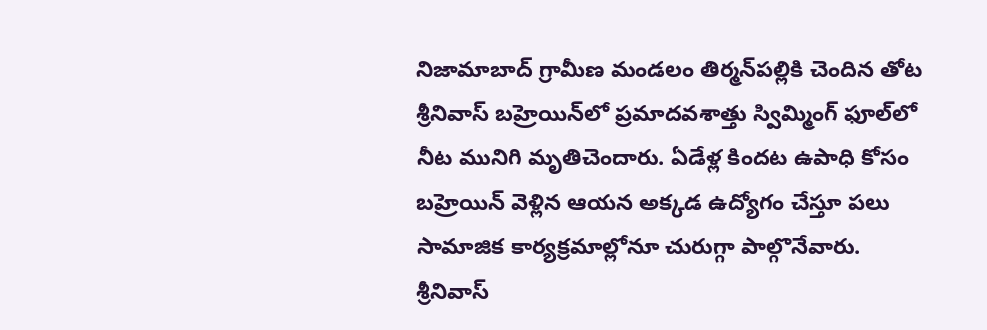నిజామాబాద్‌ గ్రామీణ మండలం తిర్మన్‌పల్లికి చెందిన తోట శ్రీనివాస్‌ బహ్రెయిన్‌లో ప్రమాదవశాత్తు స్విమ్మింగ్‌ ఫూల్‌లో నీట మునిగి మృతిచెందారు. ఏడేళ్ల కిందట ఉపాధి కోసం బహ్రెయిన్ వెళ్లిన ఆయన అక్కడ ఉద్యోగం చేస్తూ పలు సామాజిక కార్యక్రమాల్లోనూ చురుగ్గా పాల్గొనేవారు. శ్రీనివాస్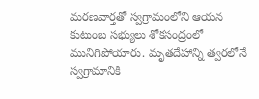మరణవార్తతో స్వగ్రామంలోని ఆయన కుటుంబ సభ్యులు శోకసంద్రంలో మునిగిపోయారు. మృతదేహాన్ని త్వరలోనే స్వగ్రామానికి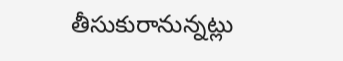తీసుకురానున్నట్లు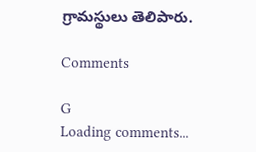గ్రామస్థులు తెలిపారు.

Comments

G
Loading comments...